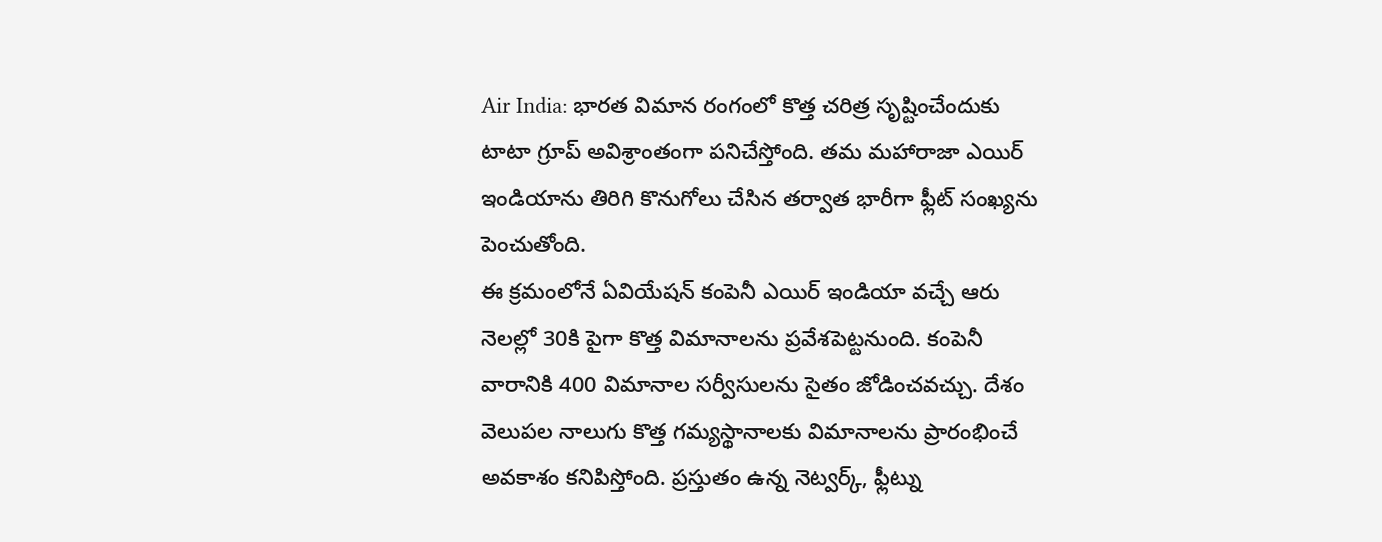Air India: భారత విమాన రంగంలో కొత్త చరిత్ర సృష్టించేందుకు టాటా గ్రూప్ అవిశ్రాంతంగా పనిచేస్తోంది. తమ మహారాజా ఎయిర్ ఇండియాను తిరిగి కొనుగోలు చేసిన తర్వాత భారీగా ఫ్లీట్ సంఖ్యను పెంచుతోంది.
ఈ క్రమంలోనే ఏవియేషన్ కంపెనీ ఎయిర్ ఇండియా వచ్చే ఆరు నెలల్లో 30కి పైగా కొత్త విమానాలను ప్రవేశపెట్టనుంది. కంపెనీ వారానికి 400 విమానాల సర్వీసులను సైతం జోడించవచ్చు. దేశం వెలుపల నాలుగు కొత్త గమ్యస్థానాలకు విమానాలను ప్రారంభించే అవకాశం కనిపిస్తోంది. ప్రస్తుతం ఉన్న నెట్వర్క్, ఫ్లీట్ను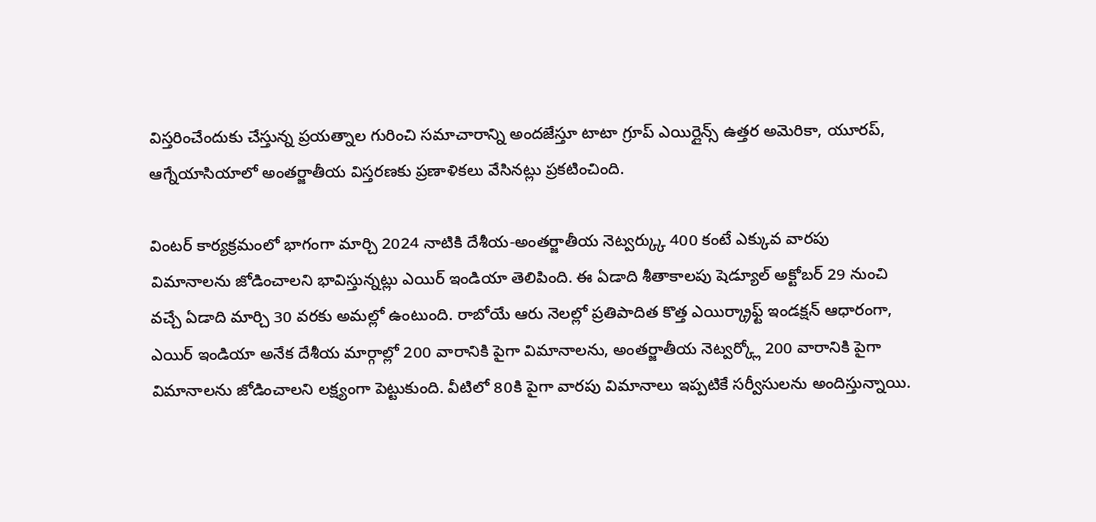విస్తరించేందుకు చేస్తున్న ప్రయత్నాల గురించి సమాచారాన్ని అందజేస్తూ టాటా గ్రూప్ ఎయిర్లైన్స్ ఉత్తర అమెరికా, యూరప్, ఆగ్నేయాసియాలో అంతర్జాతీయ విస్తరణకు ప్రణాళికలు వేసినట్లు ప్రకటించింది.

వింటర్ కార్యక్రమంలో భాగంగా మార్చి 2024 నాటికి దేశీయ-అంతర్జాతీయ నెట్వర్క్కు 400 కంటే ఎక్కువ వారపు విమానాలను జోడించాలని భావిస్తున్నట్లు ఎయిర్ ఇండియా తెలిపింది. ఈ ఏడాది శీతాకాలపు షెడ్యూల్ అక్టోబర్ 29 నుంచి వచ్చే ఏడాది మార్చి 30 వరకు అమల్లో ఉంటుంది. రాబోయే ఆరు నెలల్లో ప్రతిపాదిత కొత్త ఎయిర్క్రాఫ్ట్ ఇండక్షన్ ఆధారంగా, ఎయిర్ ఇండియా అనేక దేశీయ మార్గాల్లో 200 వారానికి పైగా విమానాలను, అంతర్జాతీయ నెట్వర్క్లో 200 వారానికి పైగా విమానాలను జోడించాలని లక్ష్యంగా పెట్టుకుంది. వీటిలో 80కి పైగా వారపు విమానాలు ఇప్పటికే సర్వీసులను అందిస్తున్నాయి.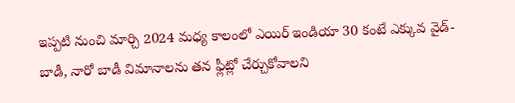ఇప్పటి నుంచి మార్చి 2024 మధ్య కాలంలో ఎయిర్ ఇండియా 30 కంటే ఎక్కువ వైడ్-బాడీ, నారో బాడీ విమానాలను తన ఫ్లీట్లో చేర్చుకోవాలని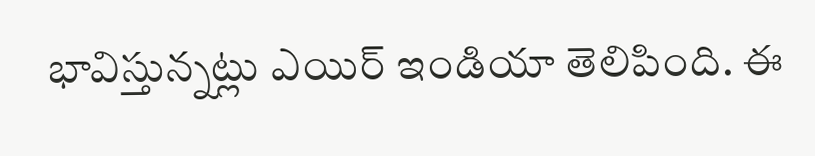భావిస్తున్నట్లు ఎయిర్ ఇండియా తెలిపింది. ఈ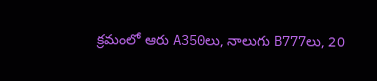క్రమంలో ఆరు A350లు, నాలుగు B777లు, 20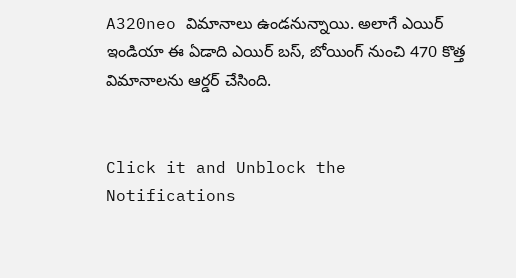A320neo విమానాలు ఉండనున్నాయి. అలాగే ఎయిర్ ఇండియా ఈ ఏడాది ఎయిర్ బస్, బోయింగ్ నుంచి 470 కొత్త విమానాలను ఆర్డర్ చేసింది.


Click it and Unblock the Notifications